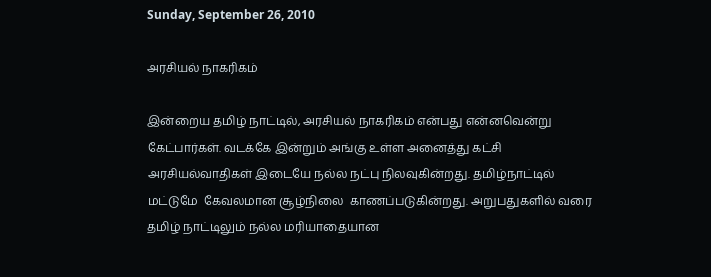Sunday, September 26, 2010

அரசியல் நாகரிகம்

இன்றைய தமிழ் நாட்டில், அரசியல் நாகரிகம் என்பது என்னவென்று கேட்பார்கள். வடக்கே இன்றும் அங்கு உள்ள அனைத்து கட்சி  அரசியல்வாதிகள் இடையே நல்ல நட்பு நிலவுகின்றது. தமிழ்நாட்டில்  மட்டுமே  கேவலமான சூழ்நிலை  காணப்படுகின்றது. அறுபதுகளில் வரை தமிழ் நாட்டிலும் நல்ல மரியாதையான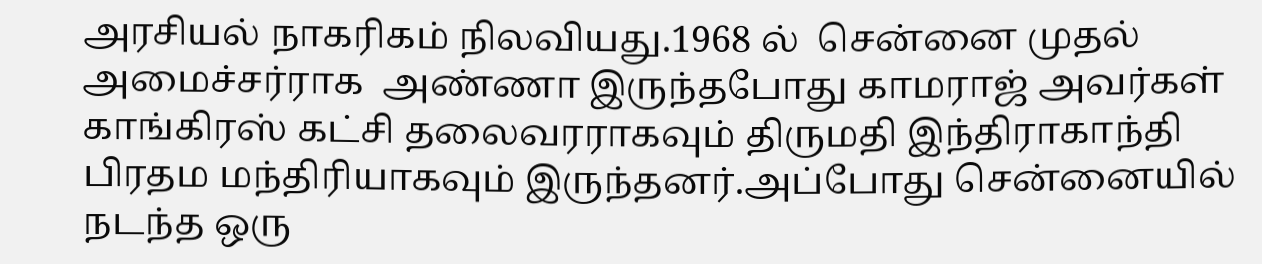அரசியல் நாகரிகம் நிலவியது.1968 ல்  சென்னை முதல் அமைச்சர்ராக  அண்ணா இருந்தபோது காமராஜ் அவர்கள்  காங்கிரஸ் கட்சி தலைவரராகவும் திருமதி இந்திராகாந்தி பிரதம மந்திரியாகவும் இருந்தனர்.அப்போது சென்னையில் நடந்த ஒரு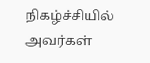நிகழ்ச்சியில் அவர்கள்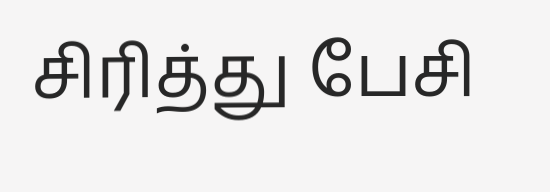சிரித்து பேசி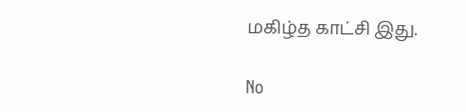மகிழ்த காட்சி இது.

No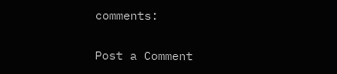comments:

Post a Comment